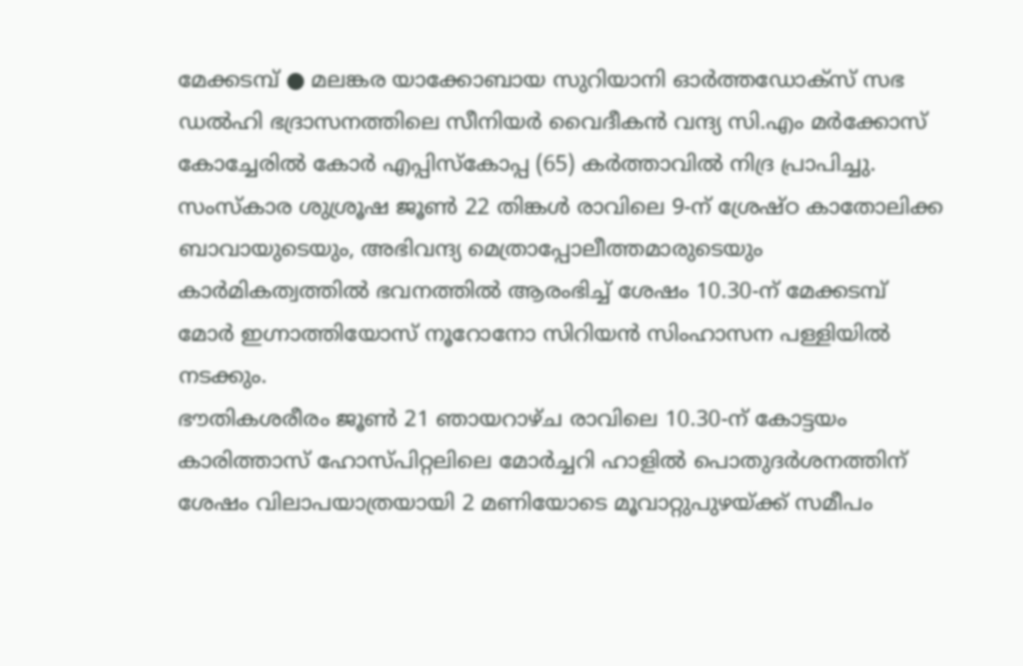മേക്കടമ്പ് ● മലങ്കര യാക്കോബായ സുറിയാനി ഓർത്തഡോക്സ് സഭ ഡൽഹി ഭദ്രാസനത്തിലെ സീനിയർ വൈദീകൻ വന്ദ്യ സി.എം മർക്കോസ് കോച്ചേരിൽ കോർ എപ്പിസ്കോപ്പ (65) കർത്താവിൽ നിദ്ര പ്രാപിച്ചു.
സംസ്കാര ശുശ്രൂഷ ജൂൺ 22 തിങ്കൾ രാവിലെ 9-ന് ശ്രേഷ്ഠ കാതോലിക്ക ബാവായുടെയും, അഭിവന്ദ്യ മെത്രാപ്പോലീത്തമാരുടെയും കാർമികത്വത്തിൽ ഭവനത്തിൽ ആരംഭിച്ച് ശേഷം 10.30-ന് മേക്കടമ്പ് മോർ ഇഗ്നാത്തിയോസ് നൂറോനോ സിറിയൻ സിംഹാസന പള്ളിയിൽ നടക്കും.
ഭൗതികശരീരം ജൂൺ 21 ഞായറാഴ്ച രാവിലെ 10.30-ന് കോട്ടയം കാരിത്താസ് ഹോസ്പിറ്റലിലെ മോർച്ചറി ഹാളിൽ പൊതുദർശനത്തിന് ശേഷം വിലാപയാത്രയായി 2 മണിയോടെ മൂവാറ്റുപുഴയ്ക്ക് സമീപം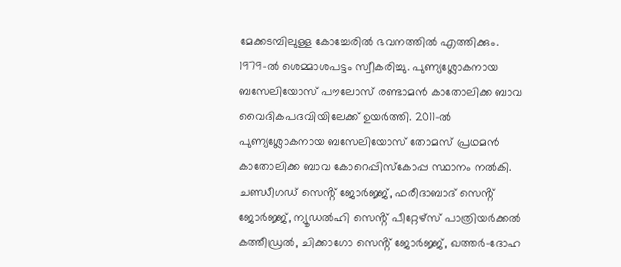മേക്കടമ്പിലുള്ള കോച്ചേരിൽ ഭവനത്തിൽ എത്തിക്കും.
1979-ൽ ശെമ്മാശപട്ടം സ്വീകരിച്ചു. പുണ്യശ്ലോകനായ ബസേലിയോസ് പൗലോസ് രണ്ടാമൻ കാതോലിക്ക ബാവ വൈദികപദവിയിലേക്ക് ഉയർത്തി. 2011-ൽ പുണ്യശ്ലോകനായ ബസേലിയോസ് തോമസ് പ്രഥമൻ കാതോലിക്ക ബാവ കോറെപ്പിസ്കോപ്പ സ്ഥാനം നൽകി. ചണ്ഡീഗഡ് സെൻ്റ് ജോർജ്ജ്, ഫരീദാബാദ് സെൻ്റ് ജോർജ്ജ്, ന്യൂഡൽഹി സെൻ്റ് പീറ്റേഴ്സ് പാത്രിയർക്കൽ കത്തീഡ്രൽ, ചിക്കാഗോ സെൻ്റ് ജോർജ്ജ്, ഖത്തർ-ദോഹ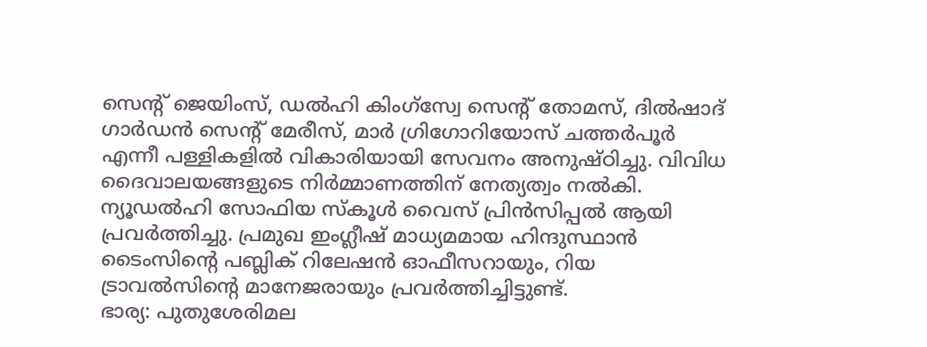സെൻ്റ് ജെയിംസ്, ഡൽഹി കിംഗ്സ്വേ സെൻ്റ് തോമസ്, ദിൽഷാദ് ഗാർഡൻ സെന്റ് മേരീസ്, മാർ ഗ്രിഗോറിയോസ് ചത്തർപൂർ എന്നീ പള്ളികളിൽ വികാരിയായി സേവനം അനുഷ്ഠിച്ചു. വിവിധ ദൈവാലയങ്ങളുടെ നിർമ്മാണത്തിന് നേത്യത്വം നൽകി. ന്യൂഡൽഹി സോഫിയ സ്കൂൾ വൈസ് പ്രിൻസിപ്പൽ ആയി പ്രവർത്തിച്ചു. പ്രമുഖ ഇംഗ്ലീഷ് മാധ്യമമായ ഹിന്ദുസ്ഥാൻ ടൈംസിൻ്റെ പബ്ലിക് റിലേഷൻ ഓഫീസറായും, റിയ ട്രാവൽസിൻ്റെ മാനേജരായും പ്രവർത്തിച്ചിട്ടുണ്ട്.
ഭാര്യ: പുതുശേരിമല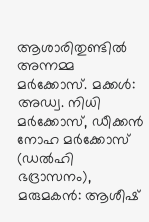ആശാരിതുണ്ടിൽ അന്നമ്മ മർക്കോസ്. മക്കൾ: അഡ്വ. നിധി മർക്കോസ്, ഡീക്കൻ നോഹ മർക്കോസ് (ഡൽഹി ഭദ്രാസനം), മരുമകൻ: ആശീഷ്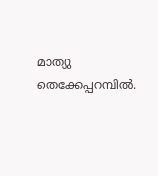മാത്യു തെക്കേപ്പറമ്പിൽ.